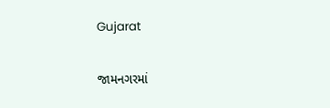Gujarat

જામનગરમાં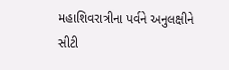મહાશિવરાત્રીના પર્વને અનુલક્ષીને સીટી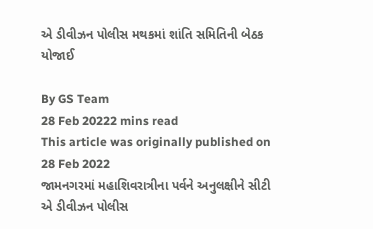એ ડીવીઝન પોલીસ મથકમાં શાંતિ સમિતિની બેઠક યોજાઈ

By GS Team
28 Feb 20222 mins read
This article was originally published on 28 Feb 2022
જામનગરમાં મહાશિવરાત્રીના પર્વને અનુલક્ષીને સીટી એ ડીવીઝન પોલીસ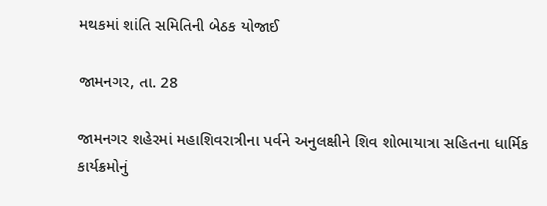મથકમાં શાંતિ સમિતિની બેઠક યોજાઈ

જામનગર, તા. 28

જામનગર શહેરમાં મહાશિવરાત્રીના પર્વને અનુલક્ષીને શિવ શોભાયાત્રા સહિતના ધાર્મિક કાર્યક્રમોનું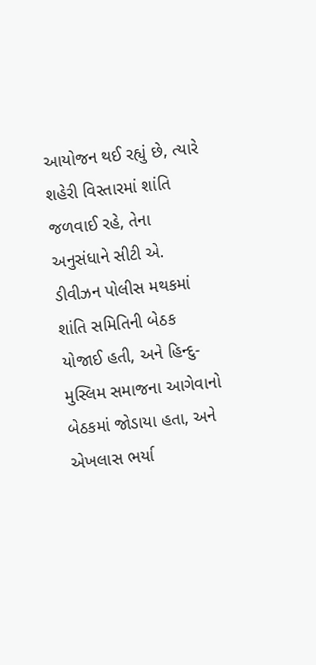આયોજન થઈ રહ્યું છે, ત્યારે શહેરી વિસ્તારમાં શાંતિ જળવાઈ રહે, તેના અનુસંધાને સીટી એ. ડીવીઝન પોલીસ મથકમાં શાંતિ સમિતિની બેઠક યોજાઈ હતી, અને હિન્દુ- મુસ્લિમ સમાજના આગેવાનો બેઠકમાં જોડાયા હતા, અને એખલાસ ભર્યા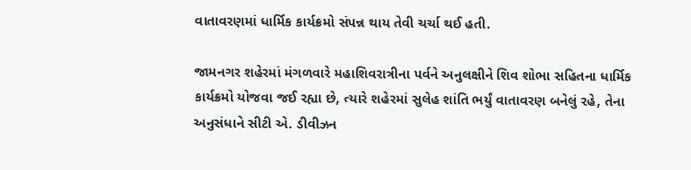વાતાવરણમાં ધાર્મિક કાર્યક્રમો સંપન્ન થાય તેવી ચર્ચા થઈ હતી.

જામનગર શહેરમાં મંગળવારે મહાશિવરાત્રીના પર્વને અનુલક્ષીને શિવ શોભા સહિતના ધાર્મિક કાર્યક્રમો યોજવા જઈ રહ્યા છે, ત્યારે શહેરમાં સુલેહ શાંતિ ભર્યું વાતાવરણ બનેલું રહે, તેના અનુસંધાને સીટી એ. ડીવીઝન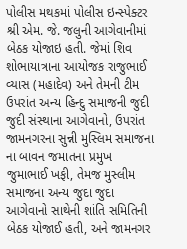પોલીસ મથકમાં પોલીસ ઇન્સ્પેક્ટર શ્રી એમ. જે. જલુની આગેવાનીમાં બેઠક યોજાઇ હતી. જેમાં શિવ શોભાયાત્રાના આયોજક રાજુભાઈ વ્યાસ (મહાદેવ) અને તેમની ટીમ ઉપરાંત અન્ય હિન્દુ સમાજની જુદી જુદી સંસ્થાના આગેવાનો, ઉપરાંત જામનગરના સુન્ની મુસ્લિમ સમાજના ના બાવન જમાતના પ્રમુખ જુમાભાઈ ખફી, તેમજ મુસ્લીમ સમાજના અન્ય જુદા જુદા આગેવાનો સાથેની શાંતિ સમિતિની બેઠક યોજાઈ હતી, અને જામનગર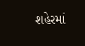શહેરમાં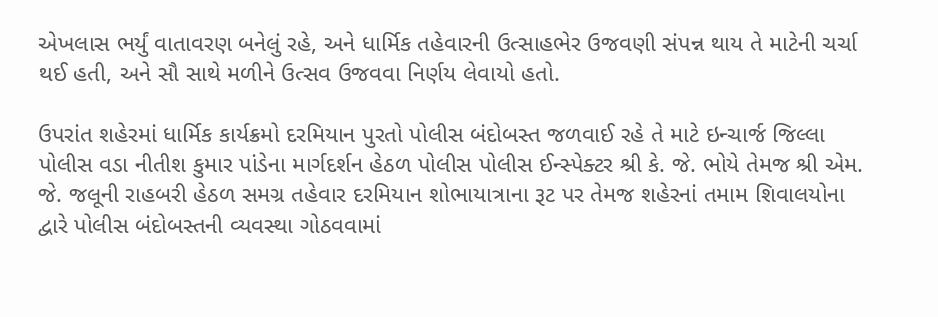એખલાસ ભર્યું વાતાવરણ બનેલું રહે, અને ધાર્મિક તહેવારની ઉત્સાહભેર ઉજવણી સંપન્ન થાય તે માટેની ચર્ચા થઈ હતી, અને સૌ સાથે મળીને ઉત્સવ ઉજવવા નિર્ણય લેવાયો હતો.

ઉપરાંત શહેરમાં ધાર્મિક કાર્યક્રમો દરમિયાન પુરતો પોલીસ બંદોબસ્ત જળવાઈ રહે તે માટે ઇન્ચાર્જ જિલ્લા પોલીસ વડા નીતીશ કુમાર પાંડેના માર્ગદર્શન હેઠળ પોલીસ પોલીસ ઈન્સ્પેક્ટર શ્રી કે. જે. ભોયે તેમજ શ્રી એમ. જે. જલૂની રાહબરી હેઠળ સમગ્ર તહેવાર દરમિયાન શોભાયાત્રાના રૂટ પર તેમજ શહેરનાં તમામ શિવાલયોના દ્વારે પોલીસ બંદોબસ્તની વ્યવસ્થા ગોઠવવામાં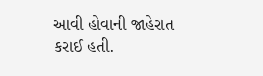આવી હોવાની જાહેરાત કરાઈ હતી.